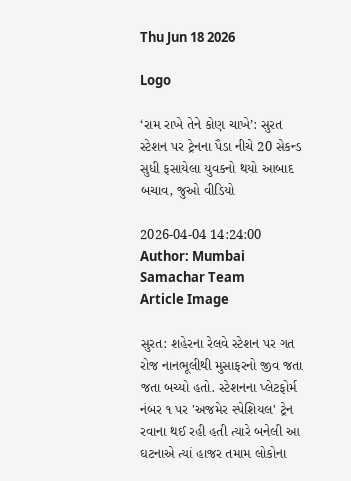Thu Jun 18 2026

Logo

‘રામ રાખે તેને કોણ ચાખે’: સુરત સ્ટેશન પર ટ્રેનના પૈડા નીચે 20 સેકન્ડ સુધી ફસાયેલા યુવકનો થયો આબાદ બચાવ, જુઓ વીડિયો

2026-04-04 14:24:00
Author: Mumbai Samachar Team
Article Image

સુરત: શહેરના રેલવે સ્ટેશન પર ગત રોજ નાનભૂલીથી મુસાફરનો જીવ જતા જતા બચ્યો હતો. સ્ટેશનના પ્લેટફોર્મ નંબર ૧ પર 'અજમેર સ્પેશિયલ' ટ્રેન રવાના થઈ રહી હતી ત્યારે બનેલી આ ઘટનાએ ત્યાં હાજર તમામ લોકોના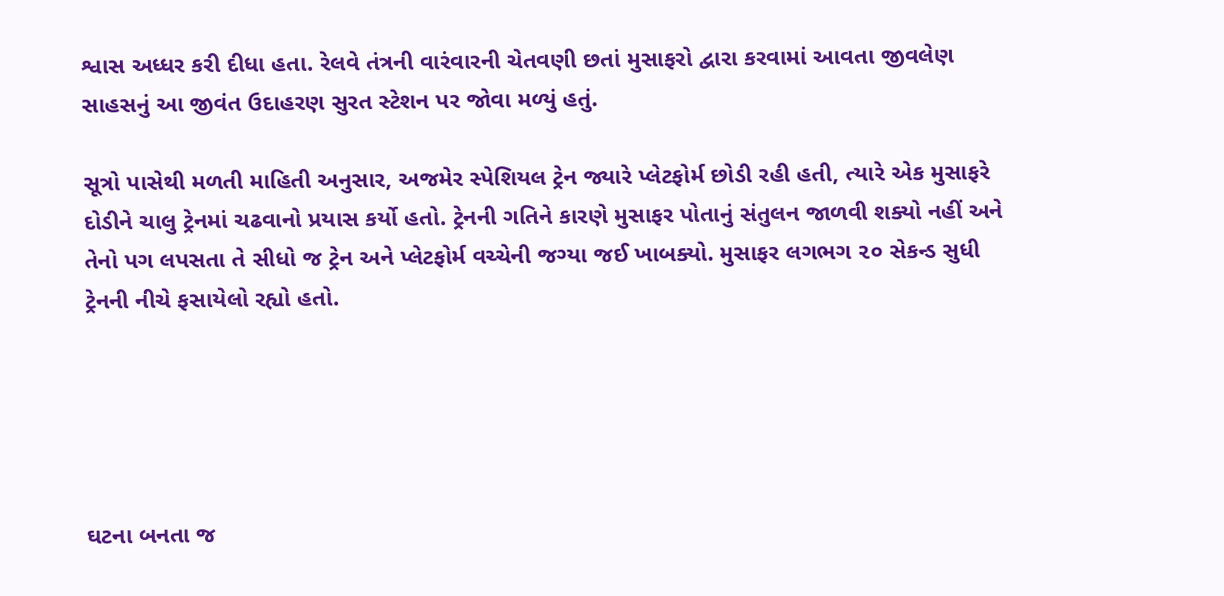શ્વાસ અધ્ધર કરી દીધા હતા. રેલવે તંત્રની વારંવારની ચેતવણી છતાં મુસાફરો દ્વારા કરવામાં આવતા જીવલેણ સાહસનું આ જીવંત ઉદાહરણ સુરત સ્ટેશન પર જોવા મળ્યું હતું.

સૂત્રો પાસેથી મળતી માહિતી અનુસાર, અજમેર સ્પેશિયલ ટ્રેન જ્યારે પ્લેટફોર્મ છોડી રહી હતી, ત્યારે એક મુસાફરે દોડીને ચાલુ ટ્રેનમાં ચઢવાનો પ્રયાસ કર્યો હતો. ટ્રેનની ગતિને કારણે મુસાફર પોતાનું સંતુલન જાળવી શક્યો નહીં અને તેનો પગ લપસતા તે સીધો જ ટ્રેન અને પ્લેટફોર્મ વચ્ચેની જગ્યા જઈ ખાબક્યો. મુસાફર લગભગ ૨૦ સેકન્ડ સુધી ટ્રેનની નીચે ફસાયેલો રહ્યો હતો.





ઘટના બનતા જ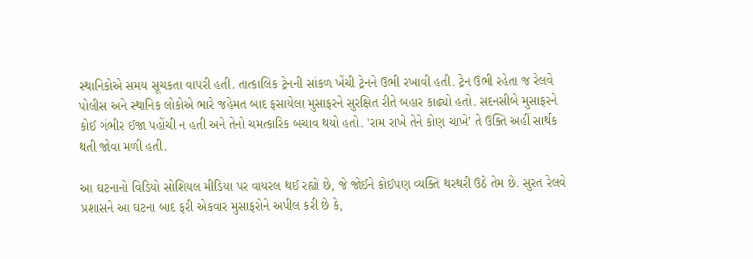સ્થાનિકોએ સમય સૂચકતા વાપરી હતી. તાત્કાલિક ટ્રેનની સાંકળ ખેંચી ટ્રેનને ઉભી રખાવી હતી. ટ્રેન ઉભી રહેતા જ રેલવે પોલીસ અને સ્થાનિક લોકોએ ભારે જહેમત બાદ ફસાયેલા મુસાફરને સુરક્ષિત રીતે બહાર કાઢ્યો હતો. સદનસીબે મુસાફરને કોઈ ગંભીર ઈજા પહોંચી ન હતી અને તેનો ચમત્કારિક બચાવ થયો હતો. 'રામ રાખે તેને કોણ ચાખે’ તે ઉક્તિ અહીં સાર્થક થતી જોવા મળી હતી.

આ ઘટનાનો વિડિયો સોશિયલ મીડિયા પર વાયરલ થઈ રહ્યો છે, જે જોઈને કોઈપણ વ્યક્તિ થરથરી ઉઠે તેમ છે. સુરત રેલવે પ્રશાસને આ ઘટના બાદ ફરી એકવાર મુસાફરોને અપીલ કરી છે કે,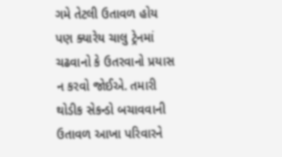ગમે તેટલી ઉતાવળ હોય પણ ક્યારેય ચાલુ ટ્રેનમાં ચઢવાનો કે ઉતરવાનો પ્રયાસ ન કરવો જોઈએ. તમારી થોડીક સેકન્ડો બચાવવાની ઉતાવળ આખા પરિવારને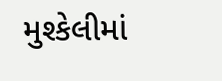મુશ્કેલીમાં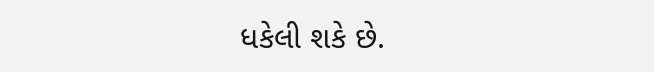ધકેલી શકે છે.